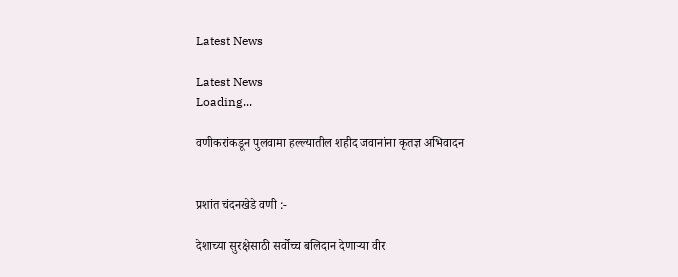Latest News

Latest News
Loading...

वणीकरांकडून पुलवामा हल्ल्यातील शहीद जवानांना कृतज्ञ अभिवादन


प्रशांत चंदनखेडे वणी :-

देशाच्या सुरक्षेसाठी सर्वोच्च बलिदान देणाऱ्या वीर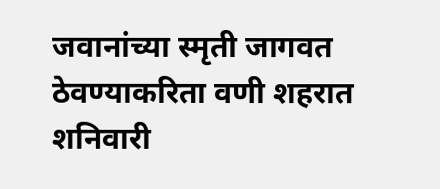जवानांच्या स्मृती जागवत ठेवण्याकरिता वणी शहरात शनिवारी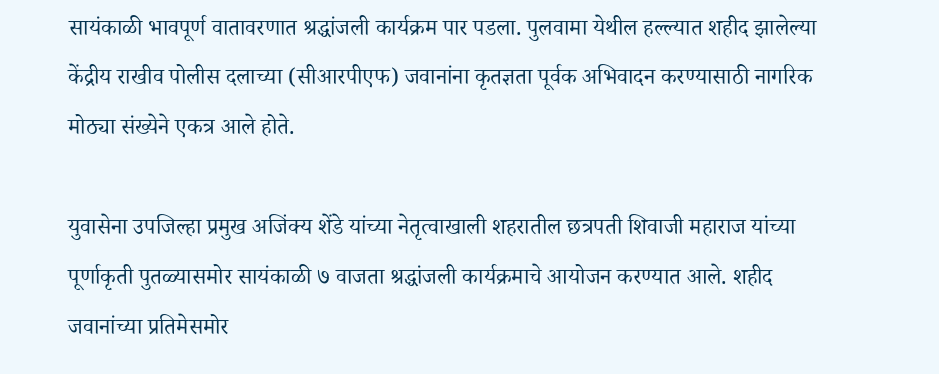सायंकाळी भावपूर्ण वातावरणात श्रद्धांजली कार्यक्रम पार पडला. पुलवामा येथील हल्ल्यात शहीद झालेल्या केंद्रीय राखीव पोलीस दलाच्या (सीआरपीएफ) जवानांना कृतज्ञता पूर्वक अभिवादन करण्यासाठी नागरिक मोठ्या संख्येने एकत्र आले होते.

युवासेना उपजिल्हा प्रमुख अजिंक्य शेंडे यांच्या नेतृत्वाखाली शहरातील छत्रपती शिवाजी महाराज यांच्या पूर्णाकृती पुतळ्यासमोर सायंकाळी ७ वाजता श्रद्धांजली कार्यक्रमाचे आयोजन करण्यात आले. शहीद जवानांच्या प्रतिमेसमोर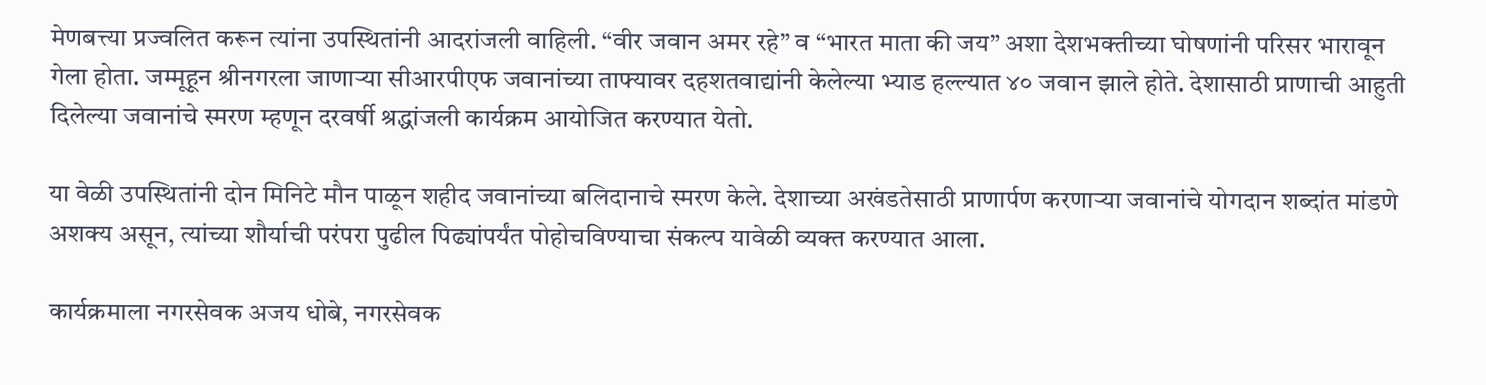मेणबत्त्या प्रज्वलित करून त्यांना उपस्थितांनी आदरांजली वाहिली. “वीर जवान अमर रहे” व “भारत माता की जय” अशा देशभक्तीच्या घोषणांनी परिसर भारावून गेला होता. जम्मूहून श्रीनगरला जाणाऱ्या सीआरपीएफ जवानांच्या ताफ्यावर दहशतवाद्यांनी केलेल्या भ्याड हल्ल्यात ४० जवान झाले होते. देशासाठी प्राणाची आहुती दिलेल्या जवानांचे स्मरण म्हणून दरवर्षी श्रद्धांजली कार्यक्रम आयोजित करण्यात येतो.

या वेळी उपस्थितांनी दोन मिनिटे मौन पाळून शहीद जवानांच्या बलिदानाचे स्मरण केले. देशाच्या अखंडतेसाठी प्राणार्पण करणाऱ्या जवानांचे योगदान शब्दांत मांडणे अशक्य असून, त्यांच्या शौर्याची परंपरा पुढील पिढ्यांपर्यंत पोहोचविण्याचा संकल्प यावेळी व्यक्त करण्यात आला.

कार्यक्रमाला नगरसेवक अजय धोबे, नगरसेवक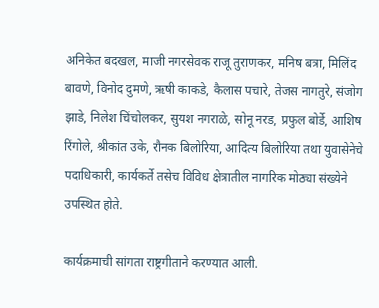अनिकेत बदखल, माजी नगरसेवक राजू तुराणकर, मनिष बत्रा, मिलिंद बावणे, विनोद दुमणे, ऋषी काकडे, कैलास पचारे, तेजस नागतुरे, संजोग झाडे, निलेश चिंचोलकर, सुयश नगराळे, सोनू नरड, प्रफुल बोर्डे, आशिष रिंगोले, श्रीकांत उके, रौनक बिलोरिया, आदित्य बिलोरिया तथा युवासेनेचे पदाधिकारी, कार्यकर्ते तसेच विविध क्षेत्रातील नागरिक मोठ्या संख्येने उपस्थित होते.

कार्यक्रमाची सांगता राष्ट्रगीताने करण्यात आली.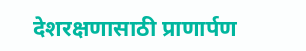देशरक्षणासाठी प्राणार्पण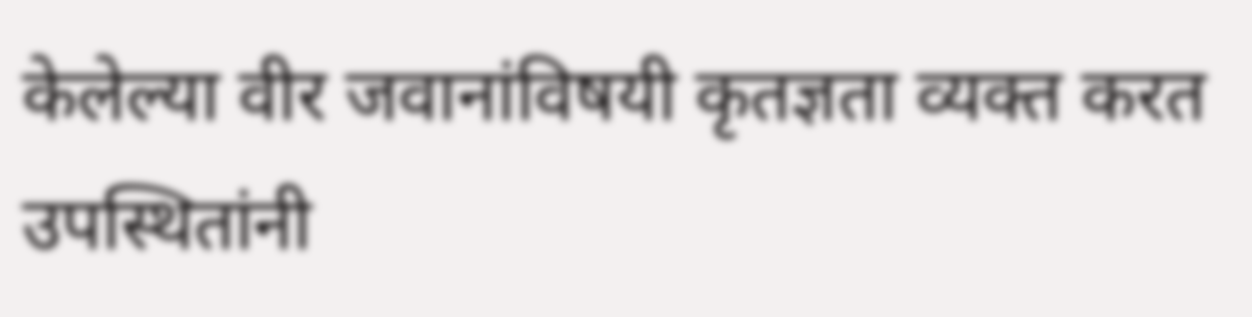केलेल्या वीर जवानांविषयी कृतज्ञता व्यक्त करत उपस्थितांनी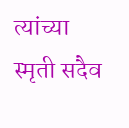त्यांच्या स्मृती सदैव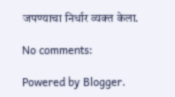जपण्याचा निर्धार व्यक्त केला.

No comments:

Powered by Blogger.